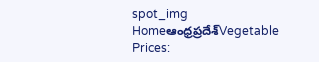spot_img
Homeఆంధ్రప్రదేశ్‌Vegetable Prices: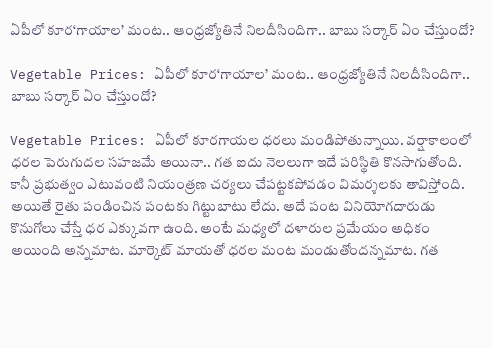ఏపీలో కూర‘గాయాల’ మంట.. ఆంధ్రజ్యోతినే నిలదీసిందిగా.. బాబు సర్కార్ ఏం చేస్తుందో?

Vegetable Prices: ఏపీలో కూర‘గాయాల’ మంట.. ఆంధ్రజ్యోతినే నిలదీసిందిగా.. బాబు సర్కార్ ఏం చేస్తుందో?

Vegetable Prices: ఏపీలో కూరగాయల ధరలు మండిపోతున్నాయి. వర్షాకాలంలో ధరల పెరుగుదల సహజమే అయినా.. గత ఐదు నెలలుగా ఇదే పరిస్థితి కొనసాగుతోంది. కానీ ప్రభుత్వం ఎటువంటి నియంత్రణ చర్యలు చేపట్టకపోవడం విమర్శలకు తావిస్తోంది. అయితే రైతు పండించిన పంటకు గిట్టుబాటు లేదు. అదే పంట వినియోగదారుడు కొనుగోలు చేస్తే ధర ఎక్కువగా ఉంది. అంటే మధ్యలో దళారుల ప్రమేయం అధికం అయింది అన్నమాట. మార్కెట్ మాయతో ధరల మంట మండుతోందన్నమాట. గత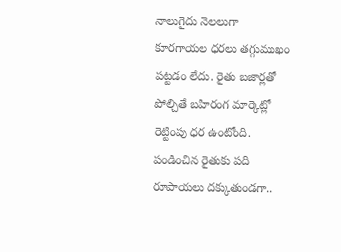నాలుగైదు నెలలుగా కూరగాయల ధరలు తగ్గుముఖం పట్టడం లేదు. రైతు బజార్లతో పోల్చితే బహిరంగ మార్కెట్లో రెట్టింపు ధర ఉంటోంది. పండించిన రైతుకు పది రూపాయలు దక్కుతుండగా..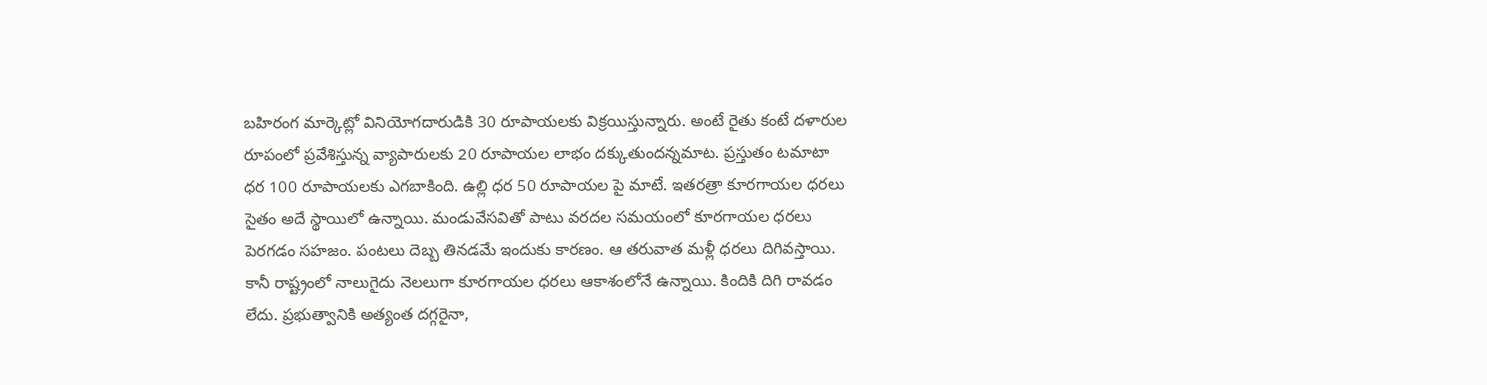బహిరంగ మార్కెట్లో వినియోగదారుడికి 30 రూపాయలకు విక్రయిస్తున్నారు. అంటే రైతు కంటే దళారుల రూపంలో ప్రవేశిస్తున్న వ్యాపారులకు 20 రూపాయల లాభం దక్కుతుందన్నమాట. ప్రస్తుతం టమాటా ధర 100 రూపాయలకు ఎగబాకింది. ఉల్లి ధర 50 రూపాయల పై మాటే. ఇతరత్రా కూరగాయల ధరలు సైతం అదే స్థాయిలో ఉన్నాయి. మండువేసవితో పాటు వరదల సమయంలో కూరగాయల ధరలు పెరగడం సహజం. పంటలు దెబ్బ తినడమే ఇందుకు కారణం. ఆ తరువాత మళ్లీ ధరలు దిగివస్తాయి. కానీ రాష్ట్రంలో నాలుగైదు నెలలుగా కూరగాయల ధరలు ఆకాశంలోనే ఉన్నాయి. కిందికి దిగి రావడం లేదు. ప్రభుత్వానికి అత్యంత దగ్గరైనా,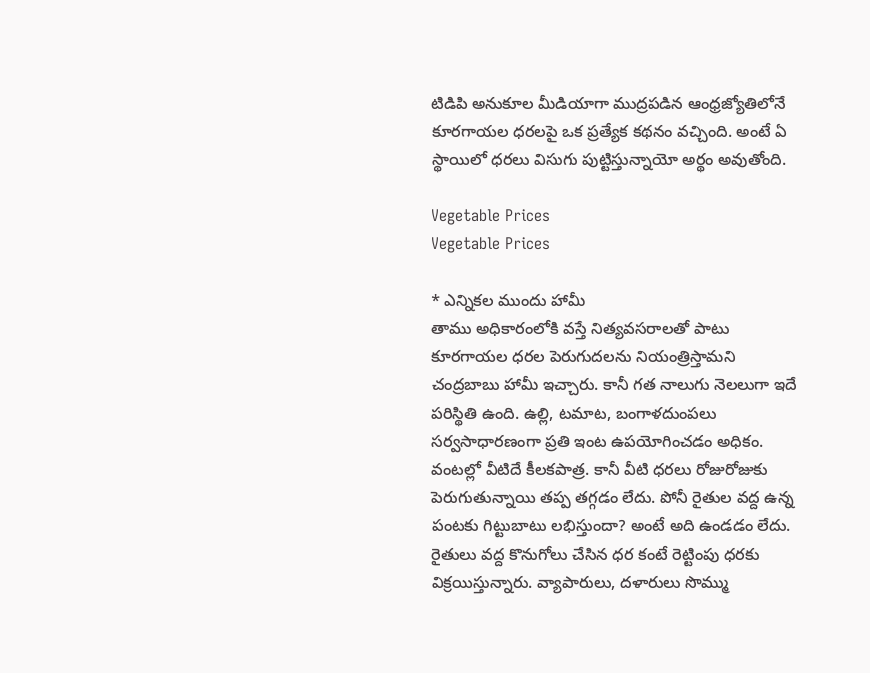టిడిపి అనుకూల మీడియాగా ముద్రపడిన ఆంధ్రజ్యోతిలోనే కూరగాయల ధరలపై ఒక ప్రత్యేక కథనం వచ్చింది. అంటే ఏ స్థాయిలో ధరలు విసుగు పుట్టిస్తున్నాయో అర్థం అవుతోంది.

Vegetable Prices
Vegetable Prices

* ఎన్నికల ముందు హామీ
తాము అధికారంలోకి వస్తే నిత్యవసరాలతో పాటు కూరగాయల ధరల పెరుగుదలను నియంత్రిస్తామని చంద్రబాబు హామీ ఇచ్చారు. కానీ గత నాలుగు నెలలుగా ఇదే పరిస్థితి ఉంది. ఉల్లి, టమాట, బంగాళదుంపలు సర్వసాధారణంగా ప్రతి ఇంట ఉపయోగించడం అధికం. వంటల్లో వీటిదే కీలకపాత్ర. కానీ వీటి ధరలు రోజురోజుకు పెరుగుతున్నాయి తప్ప తగ్గడం లేదు. పోనీ రైతుల వద్ద ఉన్న పంటకు గిట్టుబాటు లభిస్తుందా? అంటే అది ఉండడం లేదు. రైతులు వద్ద కొనుగోలు చేసిన ధర కంటే రెట్టింపు ధరకు విక్రయిస్తున్నారు. వ్యాపారులు, దళారులు సొమ్ము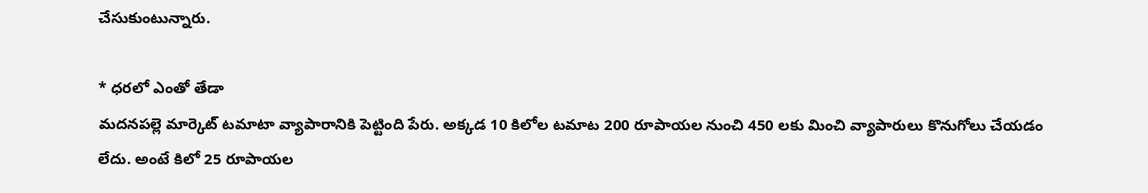చేసుకుంటున్నారు.

* ధరలో ఎంతో తేడా
మదనపల్లె మార్కెట్ టమాటా వ్యాపారానికి పెట్టింది పేరు. అక్కడ 10 కిలోల టమాట 200 రూపాయల నుంచి 450 లకు మించి వ్యాపారులు కొనుగోలు చేయడం లేదు. అంటే కిలో 25 రూపాయల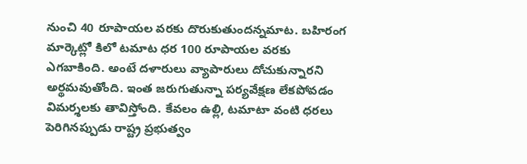నుంచి 40 రూపాయల వరకు దొరుకుతుందన్నమాట. బహిరంగ మార్కెట్లో కిలో టమాట ధర 100 రూపాయల వరకు ఎగబాకింది. అంటే దళారులు వ్యాపారులు దోచుకున్నారని అర్థమవుతోంది. ఇంత జరుగుతున్నా పర్యవేక్షణ లేకపోవడం విమర్శలకు తావిస్తోంది. కేవలం ఉల్లి, టమాటా వంటి ధరలు పెరిగినప్పుడు రాష్ట్ర ప్రభుత్వం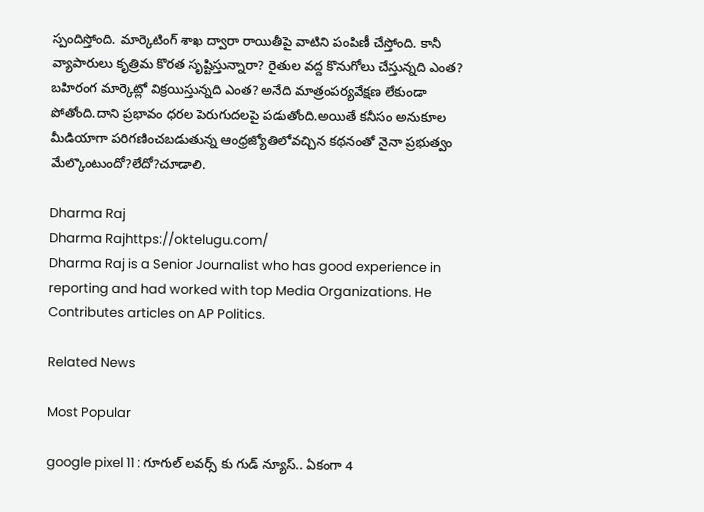స్పందిస్తోంది. మార్కెటింగ్ శాఖ ద్వారా రాయితీపై వాటిని పంపిణీ చేస్తోంది. కానీ వ్యాపారులు కృత్రిమ కొరత సృష్టిస్తున్నారా? రైతుల వద్ద కొనుగోలు చేస్తున్నది ఎంత? బహిరంగ మార్కెట్లో విక్రయిస్తున్నది ఎంత? అనేది మాత్రంపర్యవేక్షణ లేకుండా పోతోంది.దాని ప్రభావం ధరల పెరుగుదలపై పడుతోంది.అయితే కనీసం అనుకూల మీడియాగా పరిగణించబడుతున్న ఆంధ్రజ్యోతిలోవచ్చిన కథనంతో నైనా ప్రభుత్వం మేల్కొంటుందో?లేదో?చూడాలి.

Dharma Raj
Dharma Rajhttps://oktelugu.com/
Dharma Raj is a Senior Journalist who has good experience in reporting and had worked with top Media Organizations. He Contributes articles on AP Politics.

Related News

Most Popular

google pixel 11 : గూగుల్ లవర్స్ కు గుడ్ న్యూస్.. ఏకంగా 4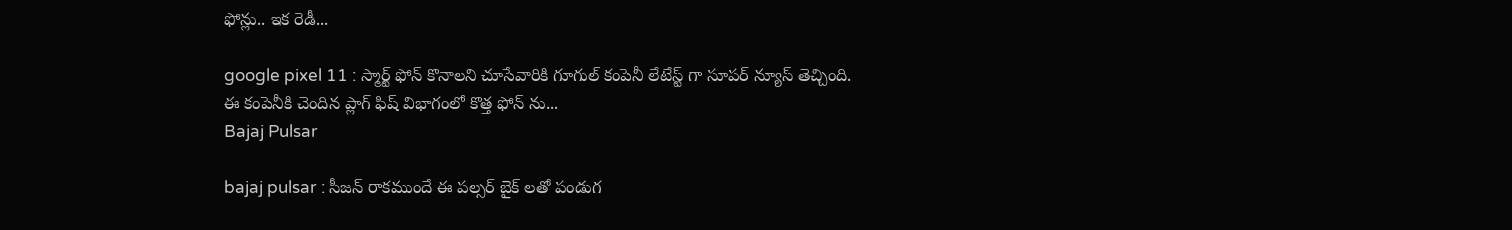ఫోన్లు.. ఇక రెడీ...

google pixel 11 : స్మార్ట్ ఫోన్ కొనాలని చూసేవారికి గూగుల్ కంపెనీ లేటేస్ట్ గా సూపర్ న్యూస్ తెచ్చింది. ఈ కంపెనీకి చెందిన ప్లాగ్ ఫిష్ విభాగంలో కొత్త ఫోన్ ను...
Bajaj Pulsar

bajaj pulsar : సీజన్ రాకముందే ఈ పల్సర్ బైక్ లతో పండుగ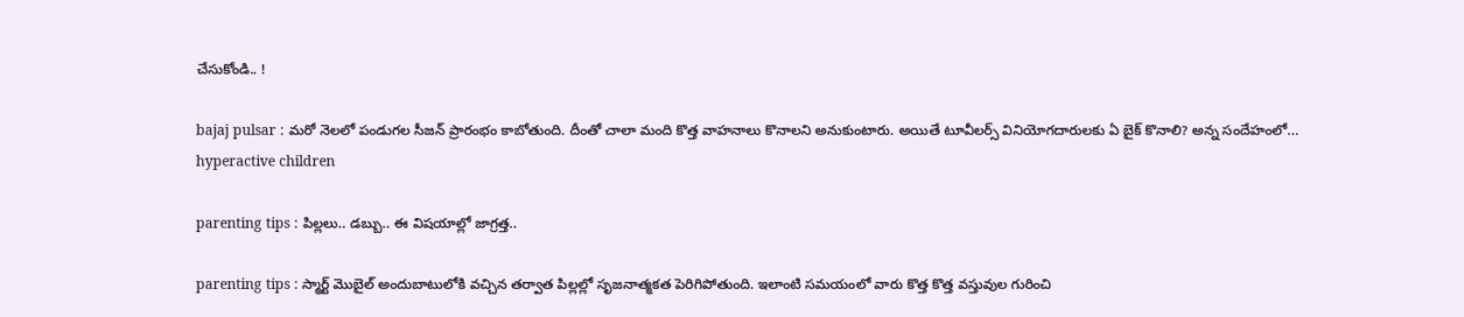చేసుకోండి.. !

bajaj pulsar : మరో నెలలో పండుగల సీజన్ ప్రారంభం కాబోతుంది. దీంతో చాలా మంది కొత్త వాహనాలు కొనాలని అనుకుంటారు. అయితే టూవీలర్స్ వినియోగదారులకు ఏ బైక్ కొనాలి? అన్న సందేహంలో...
hyperactive children

parenting tips : పిల్లలు.. డబ్బు.. ఈ విషయాల్లో జాగ్రత్త..

parenting tips : స్మార్ట్ మొబైల్ అందుబాటులోకి వచ్చిన తర్వాత పిల్లల్లో సృజనాత్మకత పెరిగిపోతుంది. ఇలాంటి సమయంలో వారు కొత్త కొత్త వస్తువుల గురించి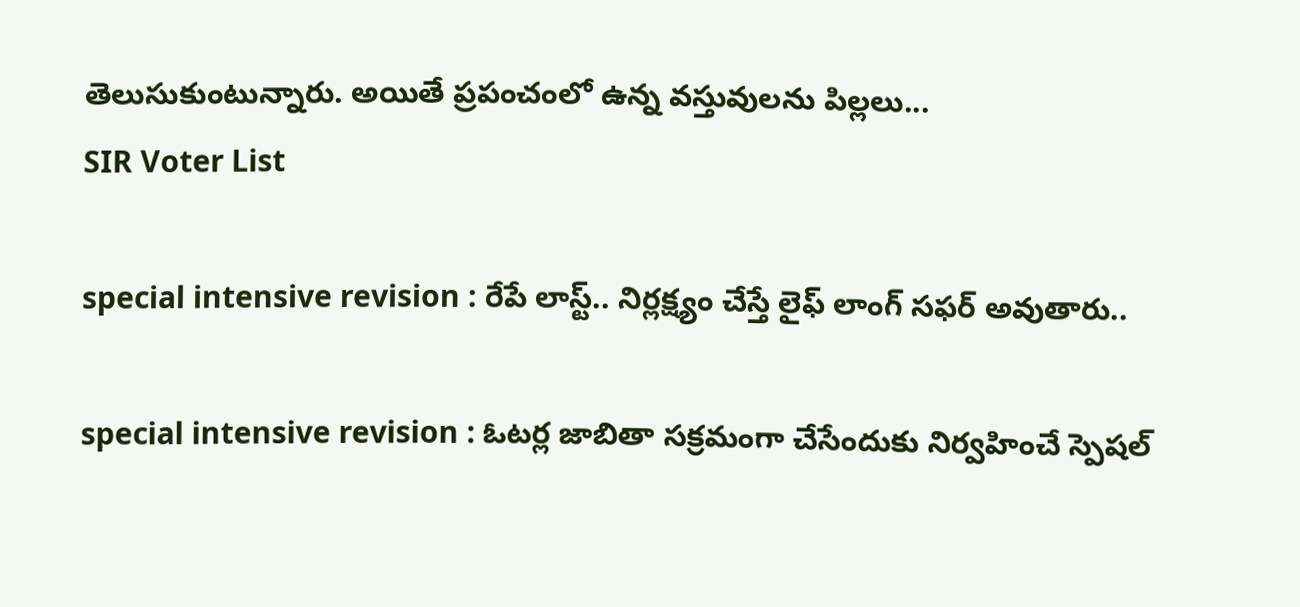తెలుసుకుంటున్నారు. అయితే ప్రపంచంలో ఉన్న వస్తువులను పిల్లలు...
SIR Voter List

special intensive revision : రేపే లాస్ట్.. నిర్లక్ష్యం చేస్తే లైఫ్ లాంగ్ సఫర్ అవుతారు..

special intensive revision : ఓటర్ల జాబితా సక్రమంగా చేసేందుకు నిర్వహించే స్పెషల్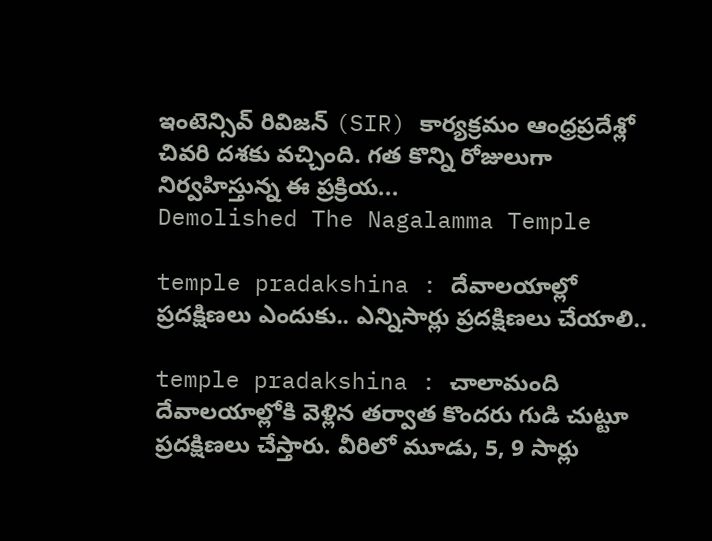ఇంటెన్సివ్ రివిజన్ (SIR) కార్యక్రమం ఆంధ్రప్రదేశ్లో చివరి దశకు వచ్చింది. గత కొన్ని రోజులుగా నిర్వహిస్తున్న ఈ ప్రక్రియ...
Demolished The Nagalamma Temple

temple pradakshina : దేవాలయాల్లో ప్రదక్షిణలు ఎందుకు.. ఎన్నిసార్లు ప్రదక్షిణలు చేయాలి..

temple pradakshina : చాలామంది దేవాలయాల్లోకి వెళ్లిన తర్వాత కొందరు గుడి చుట్టూ ప్రదక్షిణలు చేస్తారు. వీరిలో మూడు, 5, 9 సార్లు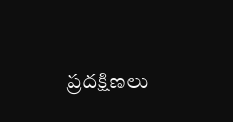ప్రదక్షిణలు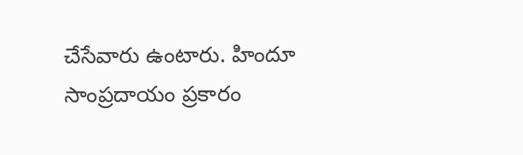చేసేవారు ఉంటారు. హిందూ సాంప్రదాయం ప్రకారం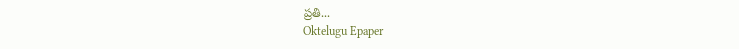ప్రతి...
Oktelugu Epaper